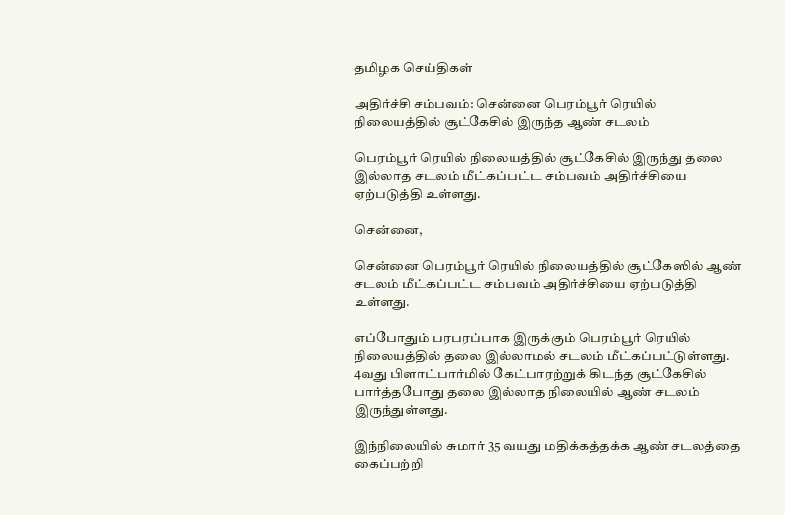தமிழக செய்திகள்

அதிர்ச்சி சம்பவம்: சென்னை பெரம்பூர் ரெயில் நிலையத்தில் சூட்கேசில் இருந்த ஆண் சடலம்

பெரம்பூர் ரெயில் நிலையத்தில் சூட்கேசில் இருந்து தலை இல்லாத சடலம் மீட்கப்பட்ட சம்பவம் அதிர்ச்சியை ஏற்படுத்தி உள்ளது.

சென்னை,

சென்னை பெரம்பூர் ரெயில் நிலையத்தில் சூட்கேஸில் ஆண் சடலம் மீட்கப்பட்ட சம்பவம் அதிர்ச்சியை ஏற்படுத்தி உள்ளது.

எப்போதும் பரபரப்பாக இருக்கும் பெரம்பூர் ரெயில் நிலையத்தில் தலை இல்லாமல் சடலம் மீட்கப்பட்டுள்ளது. 4வது பிளாட்பார்மில் கேட்பாரற்றுக் கிடந்த சூட்கேசில் பார்த்தபோது தலை இல்லாத நிலையில் ஆண் சடலம் இருந்துள்ளது.

இந்நிலையில் சுமார் 35 வயது மதிக்கத்தக்க ஆண் சடலத்தை கைப்பற்றி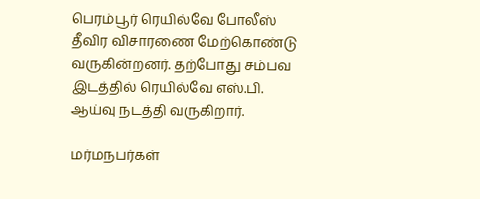பெரம்பூர் ரெயில்வே போலீஸ் தீவிர விசாரணை மேற்கொண்டு வருகின்றனர். தற்போது சம்பவ இடத்தில் ரெயில்வே எஸ்.பி. ஆய்வு நடத்தி வருகிறார்.

மர்மநபர்கள்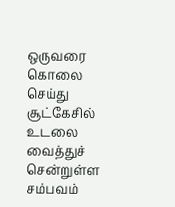ஒருவரை கொலை செய்து சூட்கேசில் உடலை வைத்துச் சென்றுள்ள சம்பவம்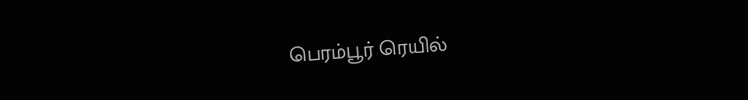பெரம்பூர் ரெயில்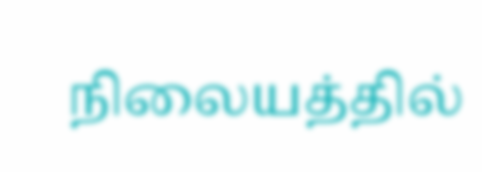நிலையத்தில்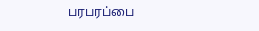பரபரப்பை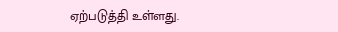ஏற்படுத்தி உள்ளது.